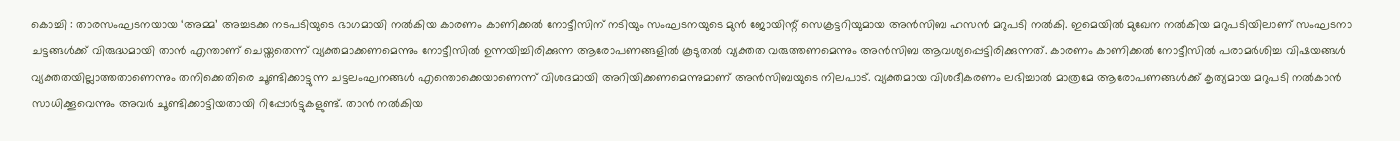കൊച്ചി : താരസംഘടനയായ ‘അമ്മ’ അച്ചടക്ക നടപടിയുടെ ഭാഗമായി നൽകിയ കാരണം കാണിക്കൽ നോട്ടീസിന് നടിയും സംഘടനയുടെ മുൻ ജോയിന്റ് സെക്രട്ടറിയുമായ അൻസിബ ഹസൻ മറുപടി നൽകി. ഇമെയിൽ മുഖേന നൽകിയ മറുപടിയിലാണ് സംഘടനാ ചട്ടങ്ങൾക്ക് വിരുദ്ധമായി താൻ എന്താണ് ചെയ്തതെന്ന് വ്യക്തമാക്കണമെന്നും നോട്ടീസിൽ ഉന്നയിച്ചിരിക്കുന്ന ആരോപണങ്ങളിൽ കൂടുതൽ വ്യക്തത വരുത്തണമെന്നും അൻസിബ ആവശ്യപ്പെട്ടിരിക്കുന്നത്. കാരണം കാണിക്കൽ നോട്ടീസിൽ പരാമർശിച്ച വിഷയങ്ങൾ വ്യക്തതയില്ലാത്തതാണെന്നും തനിക്കെതിരെ ചൂണ്ടിക്കാട്ടുന്ന ചട്ടലംഘനങ്ങൾ എന്തൊക്കെയാണെന്ന് വിശദമായി അറിയിക്കണമെന്നുമാണ് അൻസിബയുടെ നിലപാട്. വ്യക്തമായ വിശദീകരണം ലഭിച്ചാൽ മാത്രമേ ആരോപണങ്ങൾക്ക് കൃത്യമായ മറുപടി നൽകാൻ സാധിക്കൂവെന്നും അവർ ചൂണ്ടിക്കാട്ടിയതായി റിപ്പോർട്ടുകളുണ്ട്. താൻ നൽകിയ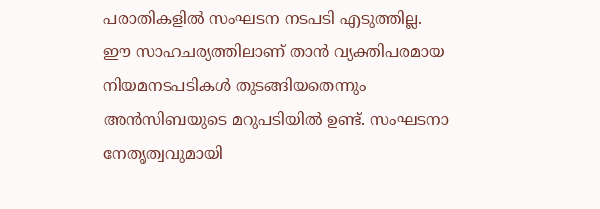പരാതികളിൽ സംഘടന നടപടി എടുത്തില്ല.
ഈ സാഹചര്യത്തിലാണ് താൻ വ്യക്തിപരമായ നിയമനടപടികൾ തുടങ്ങിയതെന്നും അൻസിബയുടെ മറുപടിയിൽ ഉണ്ട്. സംഘടനാ നേതൃത്വവുമായി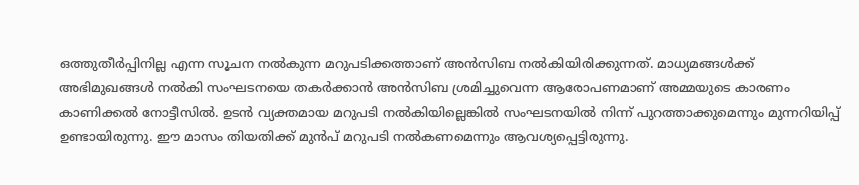ഒത്തുതീർപ്പിനില്ല എന്ന സൂചന നൽകുന്ന മറുപടിക്കത്താണ് അൻസിബ നൽകിയിരിക്കുന്നത്. മാധ്യമങ്ങൾക്ക് അഭിമുഖങ്ങൾ നൽകി സംഘടനയെ തകർക്കാൻ അൻസിബ ശ്രമിച്ചുവെന്ന ആരോപണമാണ് അമ്മയുടെ കാരണം കാണിക്കൽ നോട്ടീസിൽ. ഉടൻ വ്യക്തമായ മറുപടി നൽകിയില്ലെങ്കിൽ സംഘടനയിൽ നിന്ന് പുറത്താക്കുമെന്നും മുന്നറിയിപ്പ് ഉണ്ടായിരുന്നു. ഈ മാസം തിയതിക്ക് മുൻപ് മറുപടി നൽകണമെന്നും ആവശ്യപ്പെട്ടിരുന്നു.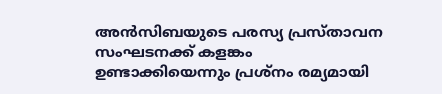അൻസിബയുടെ പരസ്യ പ്രസ്താവന സംഘടനക്ക് കളങ്കം ഉണ്ടാക്കിയെന്നും പ്രശ്നം രമ്യമായി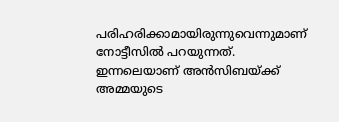പരിഹരിക്കാമായിരുന്നുവെന്നുമാണ് നോട്ടീസിൽ പറയുന്നത്. ഇന്നലെയാണ് അൻസിബയ്ക്ക് അമ്മയുടെ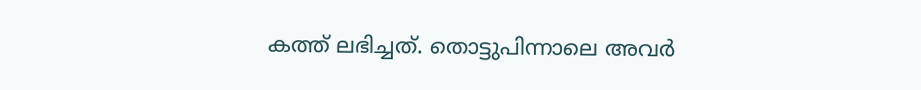കത്ത് ലഭിച്ചത്. തൊട്ടുപിന്നാലെ അവർ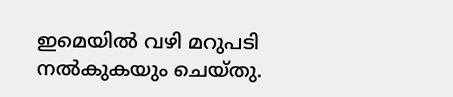ഇമെയിൽ വഴി മറുപടി നൽകുകയും ചെയ്തു.